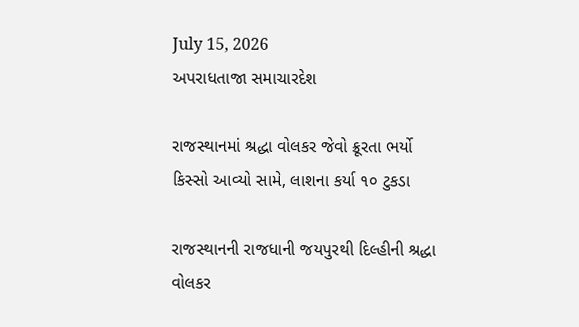July 15, 2026
અપરાધતાજા સમાચારદેશ

રાજસ્થાનમાં શ્રદ્ધા વોલકર જેવો ક્રૂરતા ભર્યો કિસ્સો આવ્યો સામે, લાશના કર્યા ૧૦ ટુકડા

રાજસ્થાનની રાજધાની જયપુરથી દિલ્હીની શ્રદ્ધા વોલકર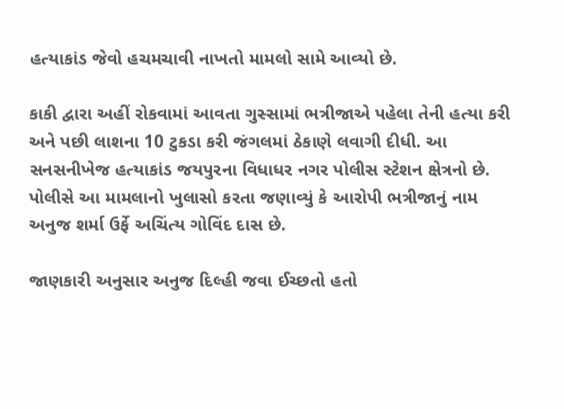હત્યાકાંડ જેવો હચમચાવી નાખતો મામલો સામે આવ્યો છે.

કાકી દ્વારા અહીં રોકવામાં આવતા ગુસ્સામાં ભત્રીજાએ પહેલા તેની હત્યા કરી અને પછી લાશના 10 ટુકડા કરી જંગલમાં ઠેકાણે લવાગી દીધી. આ સનસનીખેજ હત્યાકાંડ જયપુરના વિધાધર નગર પોલીસ સ્ટેશન ક્ષેત્રનો છે. પોલીસે આ મામલાનો ખુલાસો કરતા જણાવ્યું કે આરોપી ભત્રીજાનું નામ અનુજ શર્મા ઉર્ફે અચિંત્ય ગોવિંદ દાસ છે.

જાણકારી અનુસાર અનુજ દિલ્હી જવા ઈચ્છતો હતો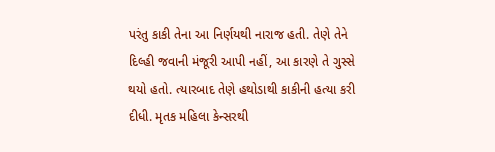પરંતુ કાકી તેના આ નિર્ણયથી નારાજ હતી. તેણે તેને દિલ્હી જવાની મંજૂરી આપી નહીં, આ કારણે તે ગુસ્સે થયો હતો. ત્યારબાદ તેણે હથોડાથી કાકીની હત્યા કરી દીધી. મૃતક મહિલા કેન્સરથી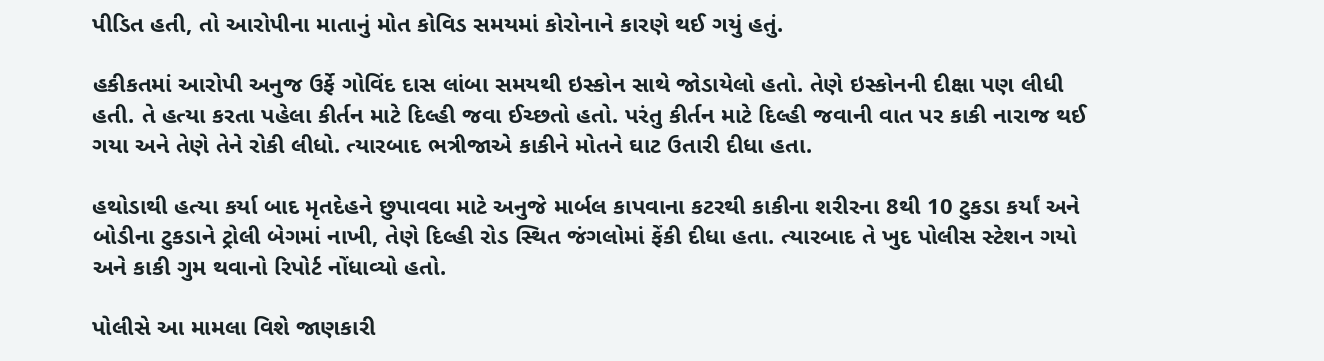પીડિત હતી, તો આરોપીના માતાનું મોત કોવિડ સમયમાં કોરોનાને કારણે થઈ ગયું હતું.

હકીકતમાં આરોપી અનુજ ઉર્ફે ગોવિંદ દાસ લાંબા સમયથી ઇસ્કોન સાથે જોડાયેલો હતો. તેણે ઇસ્કોનની દીક્ષા પણ લીધી હતી. તે હત્યા કરતા પહેલા કીર્તન માટે દિલ્હી જવા ઈચ્છતો હતો. પરંતુ કીર્તન માટે દિલ્હી જવાની વાત પર કાકી નારાજ થઈ ગયા અને તેણે તેને રોકી લીધો. ત્યારબાદ ભત્રીજાએ કાકીને મોતને ઘાટ ઉતારી દીધા હતા.

હથોડાથી હત્યા કર્યા બાદ મૃતદેહને છુપાવવા માટે અનુજે માર્બલ કાપવાના કટરથી કાકીના શરીરના 8થી 10 ટુકડા કર્યાં અને બોડીના ટુકડાને ટ્રોલી બેગમાં નાખી, તેણે દિલ્હી રોડ સ્થિત જંગલોમાં ફેંકી દીધા હતા. ત્યારબાદ તે ખુદ પોલીસ સ્ટેશન ગયો અને કાકી ગુમ થવાનો રિપોર્ટ નોંધાવ્યો હતો.

પોલીસે આ મામલા વિશે જાણકારી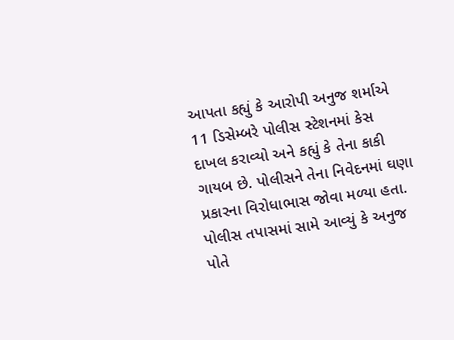આપતા કહ્યું કે આરોપી અનુજ શર્માએ 11 ડિસેમ્બરે પોલીસ સ્ટેશનમાં કેસ દાખલ કરાવ્યો અને કહ્યું કે તેના કાકી ગાયબ છે. પોલીસને તેના નિવેદનમાં ઘણા પ્રકારના વિરોધાભાસ જોવા મળ્યા હતા. પોલીસ તપાસમાં સામે આવ્યું કે અનુજ પોતે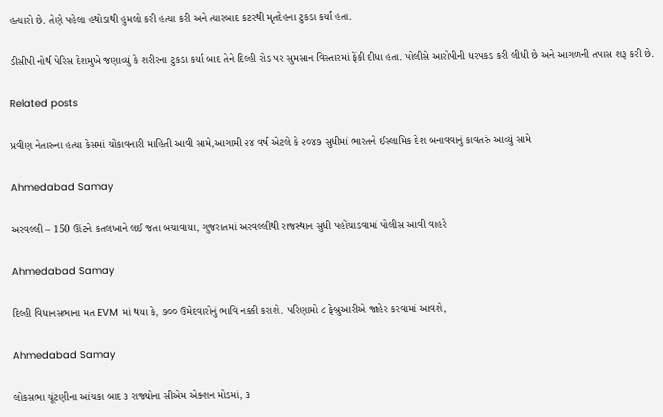હત્યારો છે. તેણે પહેલા હથોડાથી હુમલો કરી હત્યા કરી અને ત્યારબાદ કટરથી મૃતદેહના ટુકડા કર્યાં હતા.

ડીસીપી નોર્થ પેરિસ દેશમુખે જણાવ્યું કે શરીરના ટુકડા કર્યા બાદ તેને દિલ્હી રોડ પર સુમસાન વિસ્તારમાં ફેંકી દીધા હતા. પોલીસે આરોપીની ધરપકડ કરી લીધી છે અને આગળની તપાસ શરૂ કરી છે.

Related posts

પ્રવીણ નેતારુના હત્યા કેસમાં ચોંકાવનારી માહિતી આવી સામે,આગામી ૨૪ વર્ષ એટલે કે ૨૦૪૭ સુધીમાં ભારતને ઈસ્‍લામિક દેશ બનાવવાનું કાવતરું આવ્યું સામે

Ahmedabad Samay

અરવલ્લી – 150 ઊંટને કતલખાને લઈ જતા બચાવાયા, ગુજરાતમાં અરવલ્લીથી રાજસ્થાન સુધી પહોંચાડવામાં પોલીસ આવી વાહરે

Ahmedabad Samay

દિલ્‍હી વિધાનસભાના મત EVM માં થયા કે, ૭૦૦ ઉમેદવારોનું ભાવિ નક્કી કરાશે. પરિણામો ૮ ફેબ્રુઆરીએ જાહેર કરવામાં આવશે,

Ahmedabad Samay

લોકસભા ચૂંટણીના આંચકા બાદ ૩ રાજ્યોના સીએમ એક્શન મોડમાં, ૩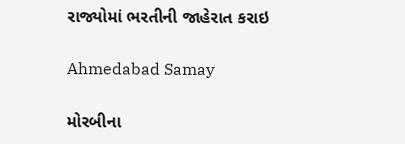રાજ્યોમાં ભરતીની જાહેરાત કરાઇ

Ahmedabad Samay

મોરબીના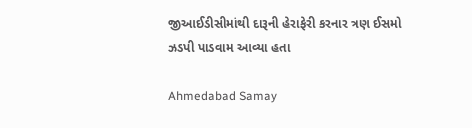જીઆઈડીસીમાંથી દારૂની હેરાફેરી કરનાર ત્રણ ઈસમો ઝડપી પાડવામ આવ્યા હતા

Ahmedabad Samay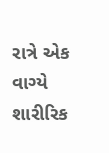રાત્રે એક વાગ્યે શારીરિક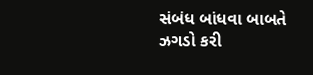સંબંધ બાંધવા બાબતે ઝગડો કરી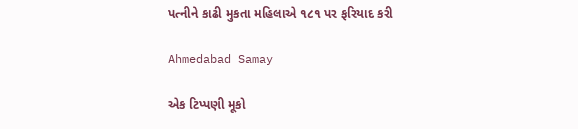પત્નીને કાઢી મુકતા મહિલાએ ૧૮૧ પર ફરિયાદ કરી

Ahmedabad Samay

એક ટિપ્પણી મૂકો